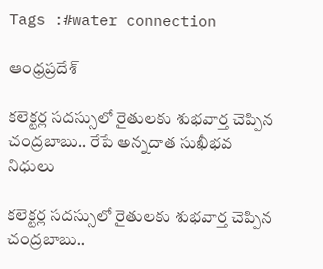Tags :#water connection

ఆంధ్రప్రదేశ్

కలెక్టర్ల సదస్సులో రైతులకు శుభవార్త చెప్పిన చంద్రబాబు.. రేపే అన్నదాత సుఖీభవ నిధులు

కలెక్టర్ల సదస్సులో రైతులకు శుభవార్త చెప్పిన చంద్రబాబు..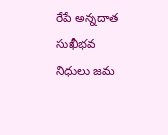రేపే అన్నదాత సుఖీభవ నిధులు జమ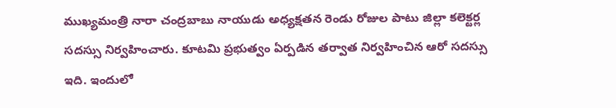ముఖ్యమంత్రి నారా చంద్రబాబు నాయుడు అధ్యక్షతన రెండు రోజుల పాటు జిల్లా కలెక్టర్ల సదస్సు నిర్వహించారు. కూటమి ప్రభుత్వం ఏర్పడిన తర్వాత నిర్వహించిన ఆరో సదస్సు ఇది. ఇందులో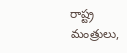రాష్ట్ర మంత్రులు,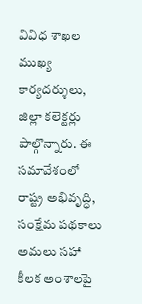వివిధ శాఖల ముఖ్య కార్యదర్శులు, జిల్లా కలెక్టర్లు పాల్గొన్నారు. ఈ సమావేశంలో రాష్ట్ర అభివృద్ధి, సంక్షేమ పథకాలు అమలు సహా కీలక అంశాలపై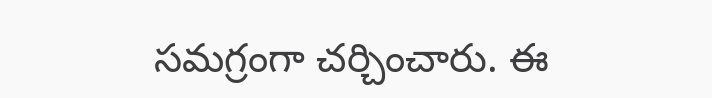సమగ్రంగా చర్చించారు. ఈ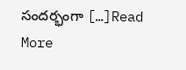సందర్భంగా […]Read More